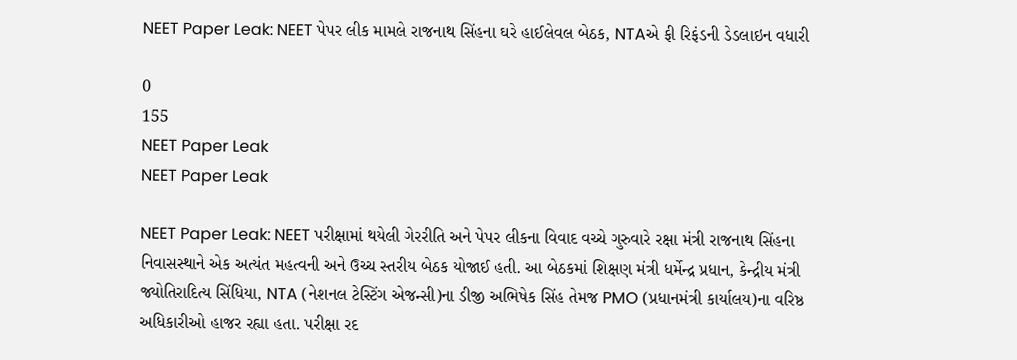NEET Paper Leak: NEET પેપર લીક મામલે રાજનાથ સિંહના ઘરે હાઈલેવલ બેઠક, NTAએ ફી રિફંડની ડેડલાઇન વધારી

0
155
NEET Paper Leak
NEET Paper Leak

NEET Paper Leak: NEET પરીક્ષામાં થયેલી ગેરરીતિ અને પેપર લીકના વિવાદ વચ્ચે ગુરુવારે રક્ષા મંત્રી રાજનાથ સિંહના નિવાસસ્થાને એક અત્યંત મહત્વની અને ઉચ્ચ સ્તરીય બેઠક યોજાઈ હતી. આ બેઠકમાં શિક્ષણ મંત્રી ધર્મેન્દ્ર પ્રધાન, કેન્દ્રીય મંત્રી જ્યોતિરાદિત્ય સિંધિયા, NTA (નેશનલ ટેસ્ટિંગ એજન્સી)ના ડીજી અભિષેક સિંહ તેમજ PMO (પ્રધાનમંત્રી કાર્યાલય)ના વરિષ્ઠ અધિકારીઓ હાજર રહ્યા હતા. પરીક્ષા રદ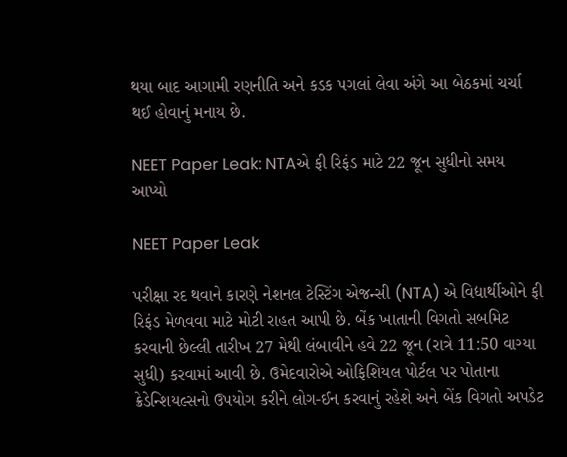થયા બાદ આગામી રણનીતિ અને કડક પગલાં લેવા અંગે આ બેઠકમાં ચર્ચા થઈ હોવાનું મનાય છે.

NEET Paper Leak: NTAએ ફી રિફંડ માટે 22 જૂન સુધીનો સમય આપ્યો

NEET Paper Leak

પરીક્ષા રદ થવાને કારણે નેશનલ ટેસ્ટિંગ એજન્સી (NTA) એ વિદ્યાર્થીઓને ફી રિફંડ મેળવવા માટે મોટી રાહત આપી છે. બેંક ખાતાની વિગતો સબમિટ કરવાની છેલ્લી તારીખ 27 મેથી લંબાવીને હવે 22 જૂન (રાત્રે 11:50 વાગ્યા સુધી) કરવામાં આવી છે. ઉમેદવારોએ ઓફિશિયલ પોર્ટલ પર પોતાના ક્રેડેન્શિયલ્સનો ઉપયોગ કરીને લોગ-ઈન કરવાનું રહેશે અને બેંક વિગતો અપડેટ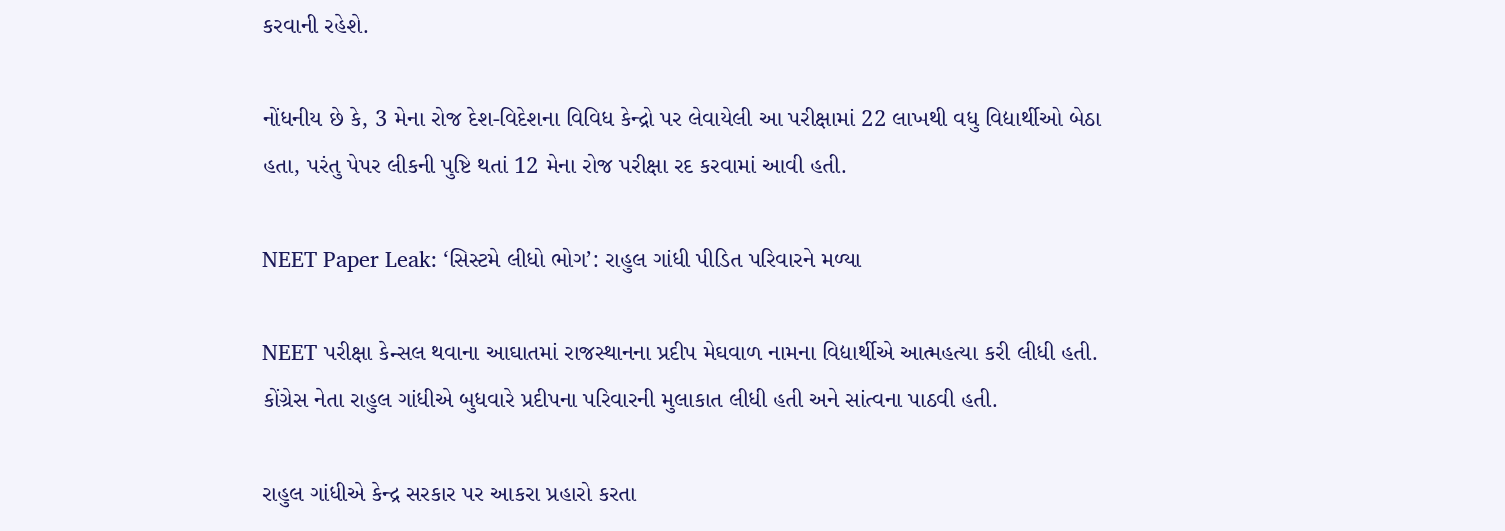કરવાની રહેશે.

નોંધનીય છે કે, 3 મેના રોજ દેશ-વિદેશના વિવિધ કેન્દ્રો પર લેવાયેલી આ પરીક્ષામાં 22 લાખથી વધુ વિદ્યાર્થીઓ બેઠા હતા, પરંતુ પેપર લીકની પુષ્ટિ થતાં 12 મેના રોજ પરીક્ષા રદ કરવામાં આવી હતી.

NEET Paper Leak: ‘સિસ્ટમે લીધો ભોગ’: રાહુલ ગાંધી પીડિત પરિવારને મળ્યા

NEET પરીક્ષા કેન્સલ થવાના આઘાતમાં રાજસ્થાનના પ્રદીપ મેઘવાળ નામના વિદ્યાર્થીએ આત્મહત્યા કરી લીધી હતી. કોંગ્રેસ નેતા રાહુલ ગાંધીએ બુધવારે પ્રદીપના પરિવારની મુલાકાત લીધી હતી અને સાંત્વના પાઠવી હતી.

રાહુલ ગાંધીએ કેન્દ્ર સરકાર પર આકરા પ્રહારો કરતા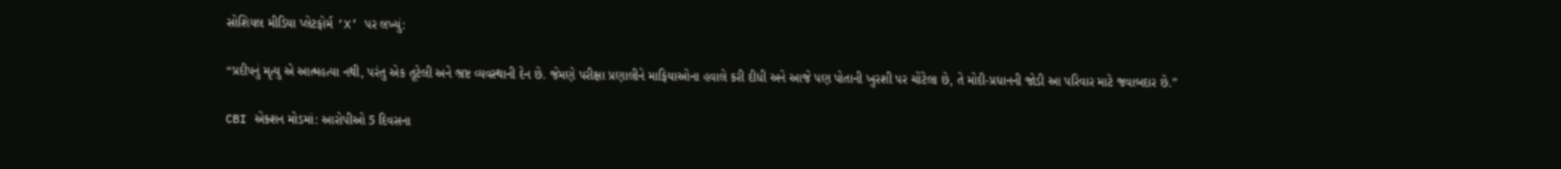સોશિયલ મીડિયા પ્લેટફોર્મ ‘X’ પર લખ્યું:

“પ્રદીપનું મૃત્યુ એ આત્મહત્યા નથી, પરંતુ એક તૂટેલી અને ભ્રષ્ટ વ્યવસ્થાની દેન છે. જેમણે પરીક્ષા પ્રણાલીને માફિયાઓના હવાલે કરી દીધી અને આજે પણ પોતાની ખુરશી પર ચોંટેલા છે, તે મોદી-પ્રધાનની જોડી આ પરિવાર માટે જવાબદાર છે.”

CBI એક્શન મોડમાં: આરોપીઓ 5 દિવસના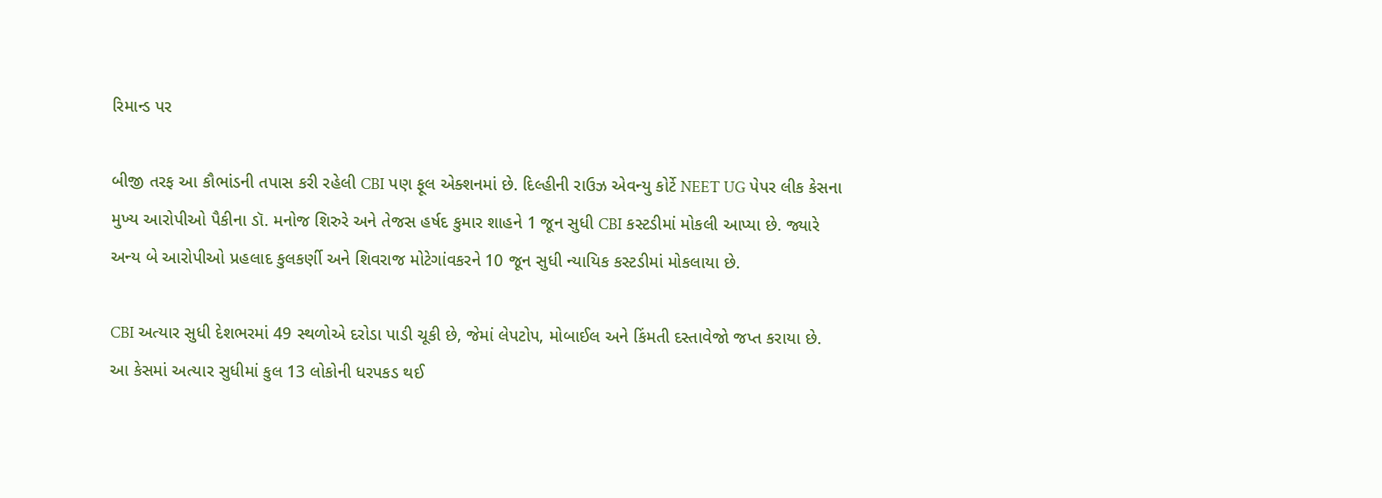રિમાન્ડ પર

બીજી તરફ આ કૌભાંડની તપાસ કરી રહેલી CBI પણ ફૂલ એક્શનમાં છે. દિલ્હીની રાઉઝ એવન્યુ કોર્ટે NEET UG પેપર લીક કેસના મુખ્ય આરોપીઓ પૈકીના ડૉ. મનોજ શિરુરે અને તેજસ હર્ષદ કુમાર શાહને 1 જૂન સુધી CBI કસ્ટડીમાં મોકલી આપ્યા છે. જ્યારે અન્ય બે આરોપીઓ પ્રહલાદ કુલકર્ણી અને શિવરાજ મોટેગાંવકરને 10 જૂન સુધી ન્યાયિક કસ્ટડીમાં મોકલાયા છે.

CBI અત્યાર સુધી દેશભરમાં 49 સ્થળોએ દરોડા પાડી ચૂકી છે, જેમાં લેપટોપ, મોબાઈલ અને કિંમતી દસ્તાવેજો જપ્ત કરાયા છે. આ કેસમાં અત્યાર સુધીમાં કુલ 13 લોકોની ધરપકડ થઈ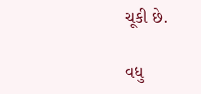ચૂકી છે.

વધુ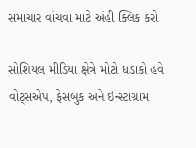સમાચાર વાંચવા માટે અંહી ક્લિક કરો

સોશિયલ મીડિયા ક્ષેત્રે મોટો ધડાકો હવે વોટ્સએપ, ફેસબુક અને ઇન્સ્ટાગ્રામ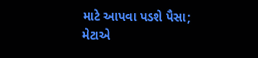માટે આપવા પડશે પૈસા; મેટાએ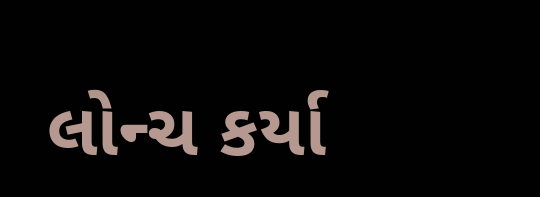લોન્ચ કર્યા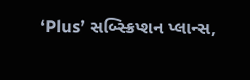‘Plus’ સબ્સ્ક્રિપ્શન પ્લાન્સ,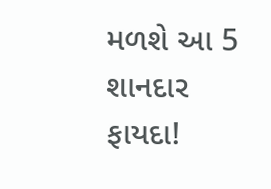મળશે આ 5 શાનદાર ફાયદા!